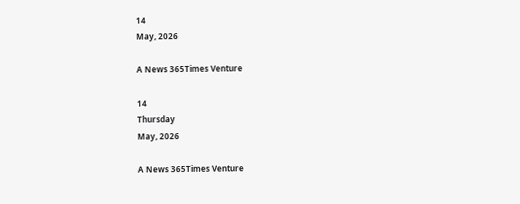14
May, 2026

A News 365Times Venture

14
Thursday
May, 2026

A News 365Times Venture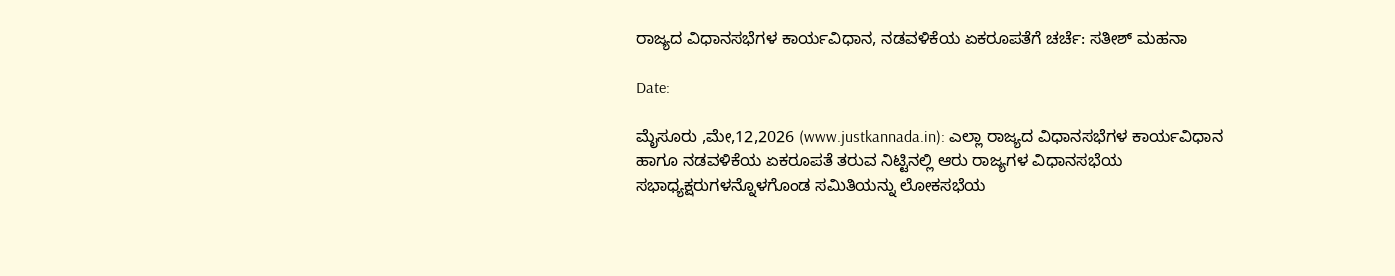ರಾಜ್ಯದ ವಿಧಾನಸಭೆಗಳ ಕಾರ್ಯವಿಧಾನ, ನಡವಳಿಕೆಯ ಏಕರೂಪತೆಗೆ ಚರ್ಚೆ: ಸತೀಶ್ ಮಹನಾ

Date:

ಮೈಸೂರು ,ಮೇ,12,2026 (www.justkannada.in): ಎಲ್ಲಾ ರಾಜ್ಯದ ವಿಧಾನಸಭೆಗಳ ಕಾರ್ಯವಿಧಾನ ಹಾಗೂ ನಡವಳಿಕೆಯ ಏಕರೂಪತೆ ತರುವ ನಿಟ್ಟಿನಲ್ಲಿ ಆರು ರಾಜ್ಯಗಳ ವಿಧಾನಸಭೆಯ ಸಭಾಧ್ಯಕ್ಷರುಗಳನ್ನೊಳಗೊಂಡ ಸಮಿತಿಯನ್ನು ಲೋಕಸಭೆಯ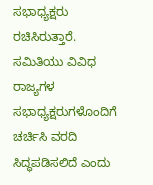ಸಭಾಧ್ಯಕ್ಷರು ರಚಿಸಿರುತ್ತಾರೆ‌. ಸಮಿತಿಯು ವಿವಿಧ ರಾಜ್ಯಗಳ ಸಭಾಧ್ಯಕ್ಷರುಗಳೊಂದಿಗೆ ಚರ್ಚಿಸಿ ವರದಿ ಸಿದ್ಧಪಡಿಸಲಿದೆ ಎಂದು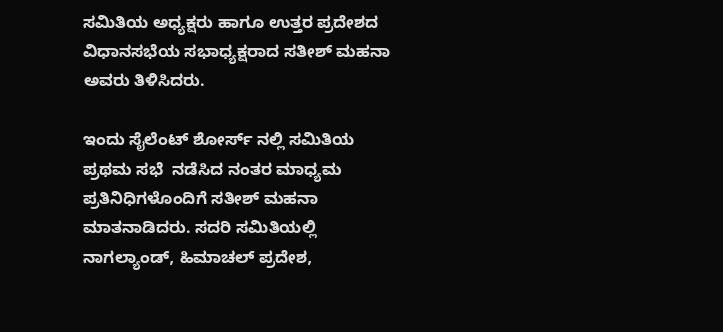ಸಮಿತಿಯ ಅಧ್ಯಕ್ಷರು ಹಾಗೂ ಉತ್ತರ ಪ್ರದೇಶದ ವಿಧಾನಸಭೆಯ ಸಭಾಧ್ಯಕ್ಷರಾದ ಸತೀಶ್ ಮಹನಾ ಅವರು ತಿಳಿಸಿದರು.

ಇಂದು ಸೈಲೆಂಟ್ ಶೋರ್ಸ್ ನಲ್ಲಿ ಸಮಿತಿಯ ಪ್ರಥಮ‌ ಸಭೆ  ನಡೆಸಿದ ನಂತರ ಮಾಧ್ಯಮ ಪ್ರತಿನಿಧಿಗಳೊಂದಿಗೆ ಸತೀಶ್ ಮಹನಾ ಮಾತನಾಡಿದರು. ಸದರಿ ಸಮಿತಿಯಲ್ಲಿ ನಾಗಲ್ಯಾಂಡ್, ಹಿಮಾಚಲ್ ಪ್ರದೇಶ,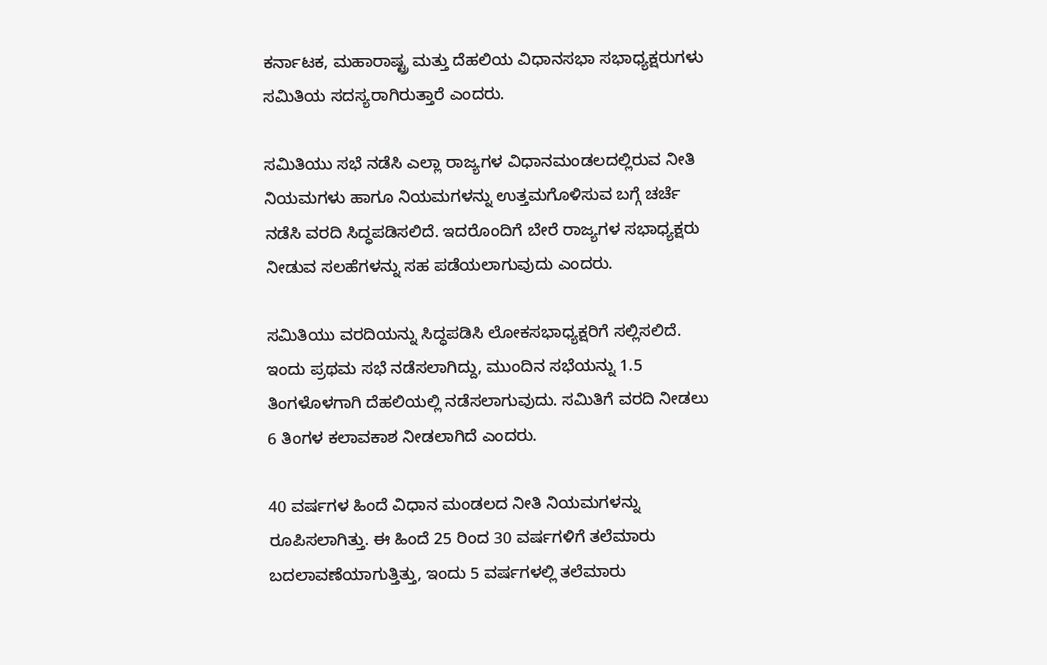ಕರ್ನಾಟಕ, ಮಹಾರಾಷ್ಟ್ರ ಮತ್ತು ದೆಹಲಿಯ ವಿಧಾನಸಭಾ ಸಭಾಧ್ಯಕ್ಷರುಗಳು ಸಮಿತಿಯ ಸದಸ್ಯರಾಗಿರುತ್ತಾರೆ ಎಂದರು.

ಸಮಿತಿಯು ಸಭೆ ನಡೆಸಿ ಎಲ್ಲಾ ರಾಜ್ಯಗಳ ವಿಧಾನಮಂಡಲದಲ್ಲಿರುವ ನೀತಿ ನಿಯಮಗಳು ಹಾಗೂ ನಿಯಮಗಳನ್ನು ಉತ್ತಮಗೊಳಿಸುವ ಬಗ್ಗೆ ಚರ್ಚೆ ನಡೆಸಿ ವರದಿ ಸಿದ್ಧಪಡಿಸಲಿದೆ. ಇದರೊಂದಿಗೆ ಬೇರೆ ರಾಜ್ಯಗಳ ಸಭಾಧ್ಯಕ್ಷರು ನೀಡುವ ಸಲಹೆಗಳನ್ನು ಸಹ ಪಡೆಯಲಾಗುವುದು ಎಂದರು.

ಸಮಿತಿಯು ವರದಿಯನ್ನು ಸಿದ್ಧಪಡಿಸಿ ಲೋಕಸಭಾಧ್ಯಕ್ಷರಿಗೆ ಸಲ್ಲಿಸಲಿದೆ. ಇಂದು ಪ್ರಥಮ ಸಭೆ ನಡೆಸಲಾಗಿದ್ದು, ಮುಂದಿನ ಸಭೆಯನ್ನು 1.5 ತಿಂಗಳೊಳಗಾಗಿ ದೆಹಲಿಯಲ್ಲಿ ನಡೆಸಲಾಗುವುದು. ಸಮಿತಿಗೆ ವರದಿ ನೀಡಲು 6 ತಿಂಗಳ ಕಲಾವಕಾಶ ನೀಡಲಾಗಿದೆ ಎಂದರು.

40 ವರ್ಷಗಳ ಹಿಂದೆ ವಿಧಾನ ಮಂಡಲದ ನೀತಿ ನಿಯಮಗಳನ್ನು ರೂಪಿಸಲಾಗಿತ್ತು. ಈ ಹಿಂದೆ 25 ರಿಂದ 30 ವರ್ಷಗಳಿಗೆ ತಲೆಮಾರು ಬದಲಾವಣೆಯಾಗುತ್ತಿತ್ತು, ಇಂದು 5 ವರ್ಷಗಳಲ್ಲಿ ತಲೆಮಾರು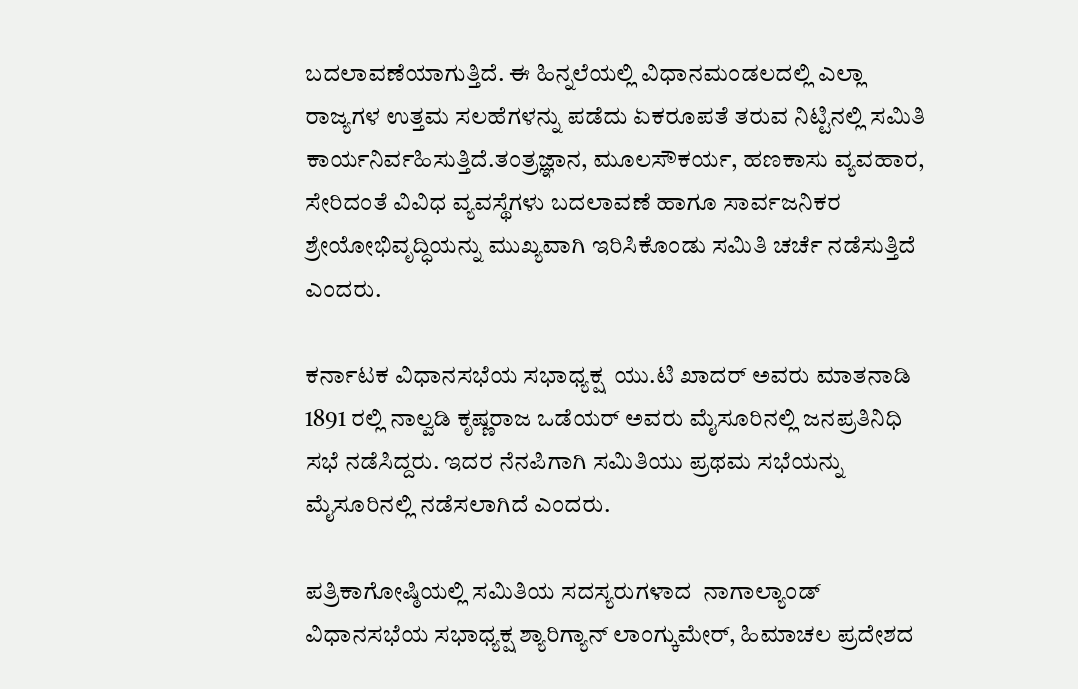ಬದಲಾವಣೆಯಾಗುತ್ತಿದೆ. ಈ ಹಿನ್ನಲೆಯಲ್ಲಿ ವಿಧಾನಮಂಡಲದಲ್ಲಿ ಎಲ್ಲಾ ರಾಜ್ಯಗಳ ಉತ್ತಮ ಸಲಹೆಗಳನ್ನು ಪಡೆದು ಏಕರೂಪತೆ ತರುವ ನಿಟ್ಟಿನಲ್ಲಿ ಸಮಿತಿ ಕಾರ್ಯನಿರ್ವಹಿಸುತ್ತಿದೆ.ತಂತ್ರಜ್ಞಾನ, ಮೂಲಸೌಕರ್ಯ, ಹಣಕಾಸು ವ್ಯವಹಾರ, ಸೇರಿದಂತೆ ವಿವಿಧ ವ್ಯವಸ್ಥೆಗಳು ಬದಲಾವಣೆ ಹಾಗೂ ಸಾರ್ವಜನಿಕರ ಶ್ರೇಯೋಭಿವೃದ್ಧಿಯನ್ನು ಮುಖ್ಯವಾಗಿ ಇರಿಸಿಕೊಂಡು ಸಮಿತಿ ಚರ್ಚೆ ನಡೆಸುತ್ತಿದೆ ಎಂದರು.

ಕರ್ನಾಟಕ ವಿಧಾನಸಭೆಯ ಸಭಾಧ್ಯಕ್ಷ  ಯು.ಟಿ ಖಾದರ್ ಅವರು ಮಾತನಾಡಿ 1891 ರಲ್ಲಿ ನಾಲ್ವಡಿ ಕೃಷ್ಣರಾಜ ಒಡೆಯರ್ ಅವರು ಮೈಸೂರಿನಲ್ಲಿ ಜನಪ್ರತಿನಿಧಿ ಸಭೆ ನಡೆಸಿದ್ದರು. ಇದರ ನೆನಪಿಗಾಗಿ ಸಮಿತಿಯು ಪ್ರಥಮ ಸಭೆಯನ್ನು ಮೈಸೂರಿನಲ್ಲಿ ನಡೆಸಲಾಗಿದೆ ಎಂದರು.

ಪತ್ರಿಕಾಗೋಷ್ಠಿಯಲ್ಲಿ ಸಮಿತಿಯ ಸದಸ್ಯರುಗಳಾದ  ನಾಗಾಲ್ಯಾಂಡ್ ವಿಧಾನಸಭೆಯ ಸಭಾಧ್ಯಕ್ಷ ಶ್ಯಾರಿಗ್ಯಾನ್ ಲಾಂಗ್ಕುಮೇರ್, ಹಿಮಾಚಲ ಪ್ರದೇಶದ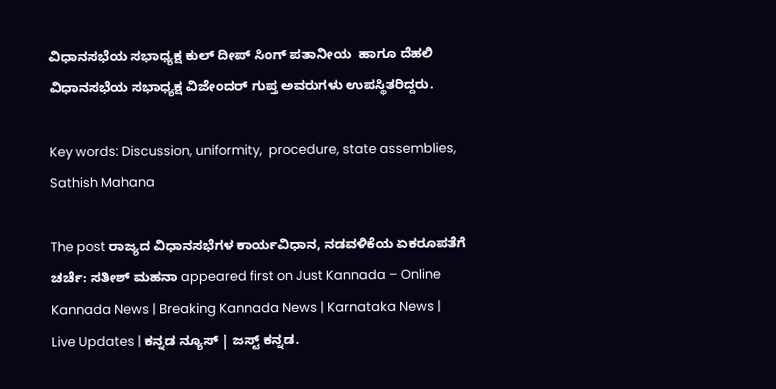ವಿಧಾನಸಭೆಯ ಸಭಾಧ್ಯಕ್ಷ ಕುಲ್ ದೀಪ್ ಸಿಂಗ್ ಪತಾನೀಯ  ಹಾಗೂ ದೆಹಲಿ  ವಿಧಾನಸಭೆಯ ಸಭಾಧ್ಯಕ್ಷ ವಿಜೇಂದರ್ ಗುಪ್ತ ಅವರುಗಳು ಉಪಸ್ಥಿತರಿದ್ದರು.

Key words: Discussion, uniformity,  procedure, state assemblies, Sathish Mahana

The post ರಾಜ್ಯದ ವಿಧಾನಸಭೆಗಳ ಕಾರ್ಯವಿಧಾನ, ನಡವಳಿಕೆಯ ಏಕರೂಪತೆಗೆ ಚರ್ಚೆ: ಸತೀಶ್ ಮಹನಾ appeared first on Just Kannada – Online Kannada News | Breaking Kannada News | Karnataka News | Live Updates | ಕನ್ನಡ ನ್ಯೂಸ್ | ಜಸ್ಟ್ ಕನ್ನಡ.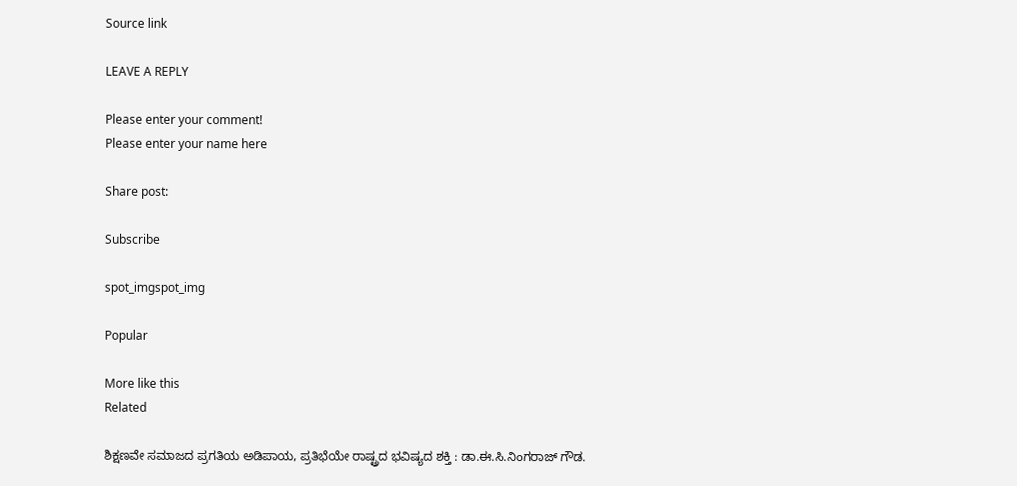Source link

LEAVE A REPLY

Please enter your comment!
Please enter your name here

Share post:

Subscribe

spot_imgspot_img

Popular

More like this
Related

ಶಿಕ್ಷಣವೇ ಸಮಾಜದ ಪ್ರಗತಿಯ ಅಡಿಪಾಯ, ಪ್ರತಿಭೆಯೇ ರಾಷ್ಟ್ರದ ಭವಿಷ್ಯದ ಶಕ್ತಿ : ಡಾ.ಈ.ಸಿ.ನಿಂಗರಾಜ್ ಗೌಡ.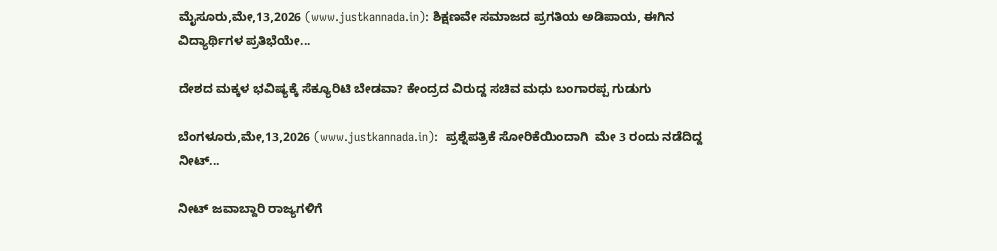ಮೈಸೂರು,ಮೇ,13,2026 (www.justkannada.in): ಶಿಕ್ಷಣವೇ ಸಮಾಜದ ಪ್ರಗತಿಯ ಅಡಿಪಾಯ, ಈಗಿನ ವಿದ್ಯಾರ್ಥಿಗಳ ಪ್ರತಿಭೆಯೇ...

ದೇಶದ ಮಕ್ಕಳ ಭವಿಷ್ಯಕ್ಕೆ ಸೆಕ್ಯೂರಿಟಿ ಬೇಡವಾ? ಕೇಂದ್ರದ ವಿರುದ್ದ ಸಚಿವ ಮಧು ಬಂಗಾರಪ್ಪ ಗುಡುಗು

ಬೆಂಗಳೂರು,ಮೇ,13,2026 (www.justkannada.in):  ಪ್ರಶ್ನೆಪತ್ರಿಕೆ ಸೋರಿಕೆಯಿಂದಾಗಿ  ಮೇ 3 ರಂದು ನಡೆದಿದ್ದ ನೀಟ್...

ನೀಟ್ ಜವಾಬ್ದಾರಿ ರಾಜ್ಯಗಳಿಗೆ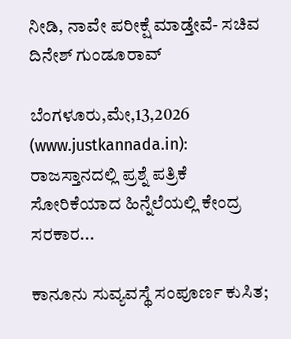ನೀಡಿ, ನಾವೇ ಪರೀಕ್ಷೆ ಮಾಡ್ತೇವೆ- ಸಚಿವ ದಿನೇಶ್ ಗುಂಡೂರಾವ್

ಬೆಂಗಳೂರು,ಮೇ,13,2026 (www.justkannada.in): ರಾಜಸ್ತಾನದಲ್ಲಿ ಪ್ರಶ್ನೆ ಪತ್ರಿಕೆ ಸೋರಿಕೆಯಾದ ಹಿನ್ನೆಲೆಯಲ್ಲಿ ಕೇಂದ್ರ ಸರಕಾರ...

ಕಾನೂನು ಸುವ್ಯವಸ್ಥೆ ಸಂಪೂರ್ಣ ಕುಸಿತ;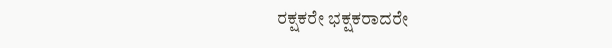ರಕ್ಷಕರೇ ಭಕ್ಷಕರಾದರೇ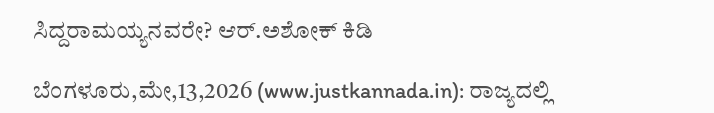ಸಿದ್ದರಾಮಯ್ಯನವರೇ? ಆರ್.ಅಶೋಕ್ ಕಿಡಿ

ಬೆಂಗಳೂರು,ಮೇ,13,2026 (www.justkannada.in): ರಾಜ್ಯದಲ್ಲಿ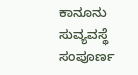ಕಾನೂನು ಸುವ್ಯವಸ್ಥೆ ಸಂಪೂರ್ಣ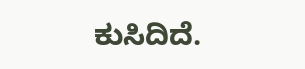ಕುಸಿದಿದೆ.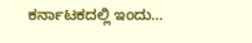ಕರ್ನಾಟಕದಲ್ಲಿ ಇಂದು...